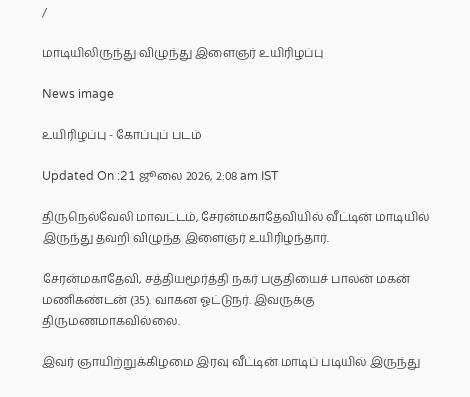/

மாடியிலிருந்து விழுந்து இளைஞர் உயிரிழப்பு

News image

உயிரிழப்பு - கோப்புப் படம்

Updated On :21 ஜூலை 2026, 2:08 am IST

திருநெல்வேலி மாவட்டம், சேரன்மகாதேவியில் வீட்டின் மாடியில் இருந்து தவறி விழுந்த இளைஞர் உயிரிழந்தார்.

சேரன்மகாதேவி, சத்தியமூர்த்தி நகர் பகுதியைச் பாலன் மகன் மணிகண்டன் (35). வாகன ஓட்டுநர். இவருக்கு திருமணமாகவில்லை.

இவர் ஞாயிற்றுக்கிழமை இரவு வீட்டின் மாடிப் படியில் இருந்து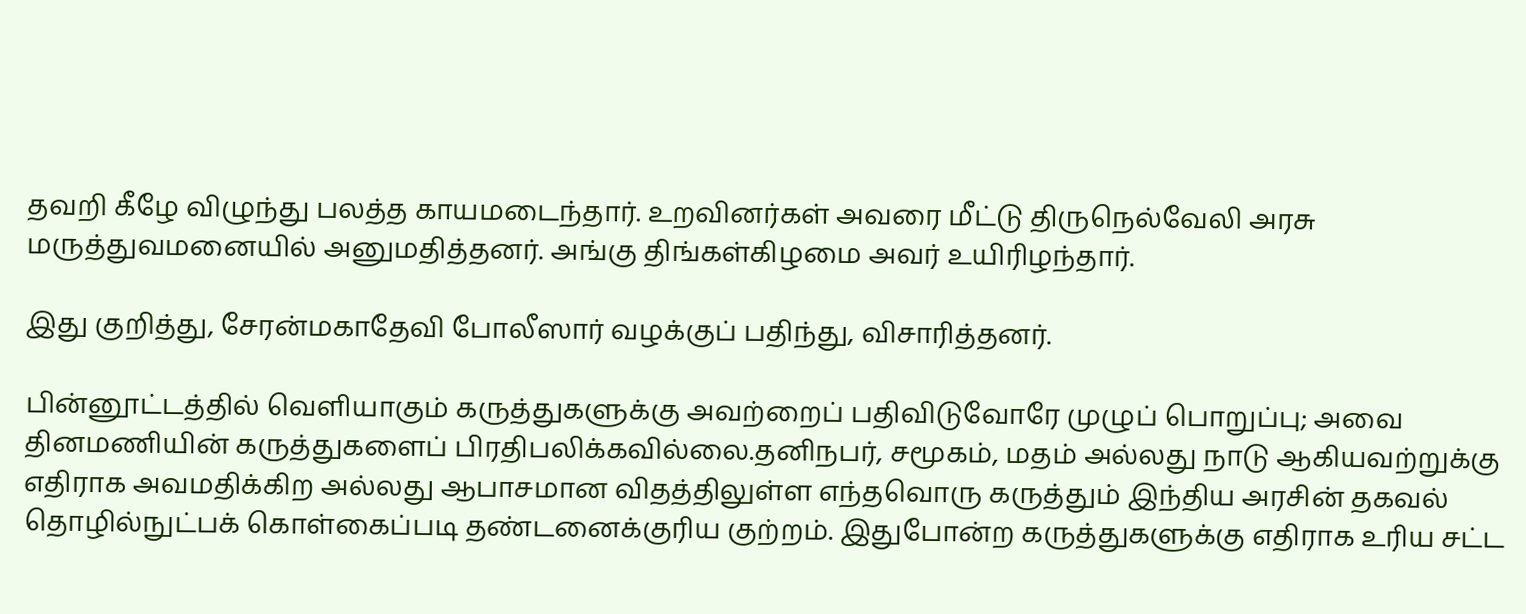தவறி கீழே விழுந்து பலத்த காயமடைந்தார். உறவினர்கள் அவரை மீட்டு திருநெல்வேலி அரசு மருத்துவமனையில் அனுமதித்தனர். அங்கு திங்கள்கிழமை அவர் உயிரிழந்தார்.

இது குறித்து, சேரன்மகாதேவி போலீஸார் வழக்குப் பதிந்து, விசாரித்தனர்.

பின்னூட்டத்தில் வெளியாகும் கருத்துகளுக்கு அவற்றைப் பதிவிடுவோரே முழுப் பொறுப்பு; அவை தினமணியின் கருத்துகளைப் பிரதிபலிக்கவில்லை.தனிநபர், சமூகம், மதம் அல்லது நாடு ஆகியவற்றுக்கு எதிராக அவமதிக்கிற அல்லது ஆபாசமான விதத்திலுள்ள எந்தவொரு கருத்தும் இந்திய அரசின் தகவல் தொழில்நுட்பக் கொள்கைப்படி தண்டனைக்குரிய குற்றம். இதுபோன்ற கருத்துகளுக்கு எதிராக உரிய சட்ட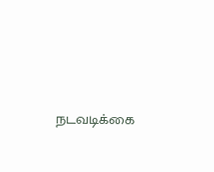நடவடிக்கை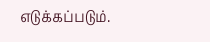எடுக்கப்படும்.